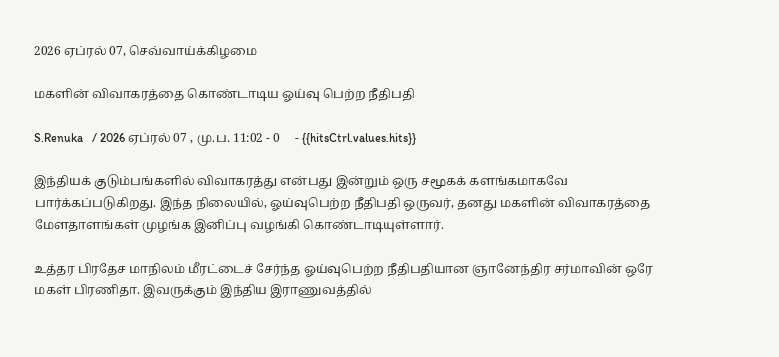2026 ஏப்ரல் 07, செவ்வாய்க்கிழமை

மகளின் விவாகரத்தை கொண்டாடிய ஓய்வு பெற்ற நீதிபதி

S.Renuka   / 2026 ஏப்ரல் 07 , மு.ப. 11:02 - 0     - {{hitsCtrl.values.hits}}

இந்தியக் குடும்பங்களில் விவாகரத்து என்பது இன்றும் ஒரு சமூகக் களங்கமாகவே பார்க்கப்படுகிறது. இந்த நிலையில், ஓய்வுபெற்ற நீதிபதி ஒருவர், தனது மகளின் விவாகரத்தை மேளதாளங்கள் முழங்க இனிப்பு வழங்கி கொண்டாடியுள்ளார்.

உத்தர பிரதேச மாநிலம் மீரட்டைச் சேர்ந்த ஓய்வுபெற்ற நீதிபதியான ஞானேந்திர சர்மாவின் ஒரே மகள் பிரணிதா. இவருக்கும் இந்திய இராணுவத்தில்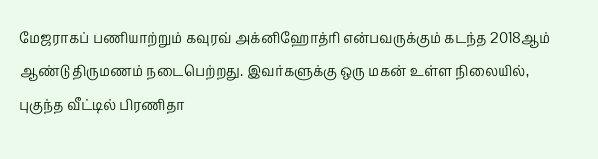மேஜராகப் பணியாற்றும் கவுரவ் அக்னிஹோத்ரி என்பவருக்கும் கடந்த 2018ஆம் ஆண்டு திருமணம் நடைபெற்றது. இவர்களுக்கு ஒரு மகன் உள்ள நிலையில், புகுந்த வீட்டில் பிரணிதா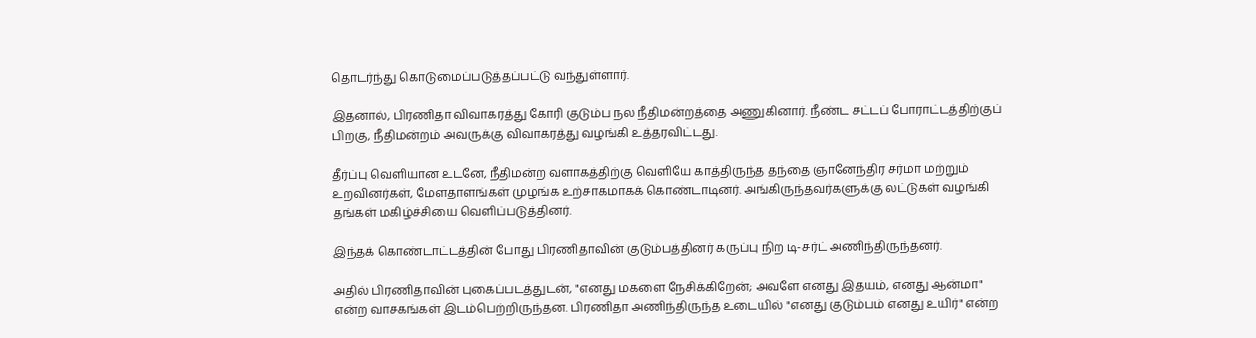தொடர்ந்து கொடுமைப்படுத்தப்பட்டு வந்துள்ளார்.

இதனால், பிரணிதா விவாகரத்து கோரி குடும்ப நல நீதிமன்றத்தை அணுகினார். நீண்ட சட்டப் போராட்டத்திற்குப் பிறகு, நீதிமன்றம் அவருக்கு விவாகரத்து வழங்கி உத்தரவிட்டது.

தீர்ப்பு வெளியான உடனே, நீதிமன்ற வளாகத்திற்கு வெளியே காத்திருந்த தந்தை ஞானேந்திர சர்மா மற்றும் உறவினர்கள், மேளதாளங்கள் முழங்க உற்சாகமாகக் கொண்டாடினர். அங்கிருந்தவர்களுக்கு லட்டுகள் வழங்கி தங்கள் மகிழ்ச்சியை வெளிப்படுத்தினர்.

இந்தக் கொண்டாட்டத்தின் போது பிரணிதாவின் குடும்பத்தினர் கருப்பு நிற டி-சர்ட் அணிந்திருந்தனர்.

அதில் பிரணிதாவின் புகைப்படத்துடன், "எனது மகளை நேசிக்கிறேன்; அவளே எனது இதயம், எனது ஆன்மா" என்ற வாசகங்கள் இடம்பெற்றிருந்தன. பிரணிதா அணிந்திருந்த உடையில் "எனது குடும்பம் எனது உயிர்" என்ற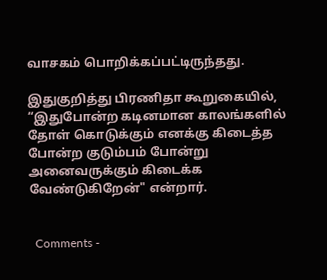வாசகம் பொறிக்கப்பட்டிருந்தது.

இதுகுறித்து பிரணிதா கூறுகையில், “இதுபோன்ற கடினமான காலங்களில் தோள் கொடுக்கும் எனக்கு கிடைத்த போன்ற குடும்பம் போன்று அனைவருக்கும் கிடைக்க வேண்டுகிறேன்" என்றார்.


  Comments -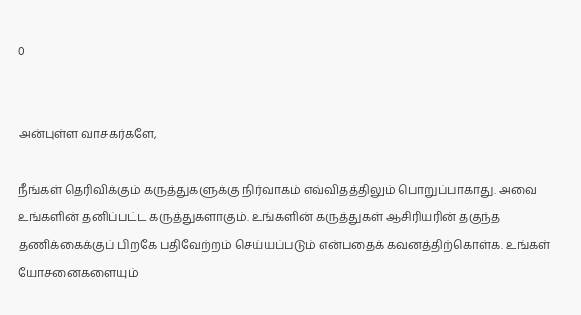0


அன்புள்ள வாசகர்களே,

நீங்கள் தெரிவிக்கும் கருத்துகளுக்கு நிர்வாகம் எவ்விதத்திலும் பொறுப்பாகாது. அவை உங்களின் தனிப்பட்ட கருத்துகளாகும். உங்களின் கருத்துகள் ஆசிரியரின் தகுந்த தணிக்கைக்குப் பிறகே பதிவேற்றம் செய்யப்படும் என்பதைக் கவனத்திற்கொள்க. உங்கள் யோசனைகளையும்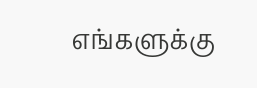எங்களுக்கு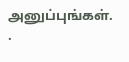அனுப்புங்கள். .